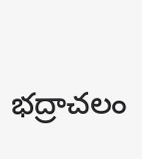భద్రాచలం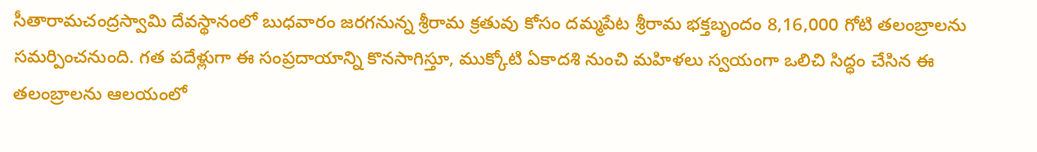సీతారామచంద్రస్వామి దేవస్థానంలో బుధవారం జరగనున్న శ్రీరామ క్రతువు కోసం దమ్మపేట శ్రీరామ భక్తబృందం 8,16,000 గోటి తలంబ్రాలను సమర్పించనుంది. గత పదేళ్లుగా ఈ సంప్రదాయాన్ని కొనసాగిస్తూ, ముక్కోటి ఏకాదశి నుంచి మహిళలు స్వయంగా ఒలిచి సిద్ధం చేసిన ఈ తలంబ్రాలను ఆలయంలో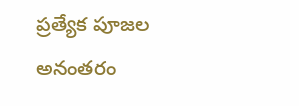ప్రత్యేక పూజల అనంతరం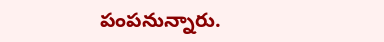పంపనున్నారు.